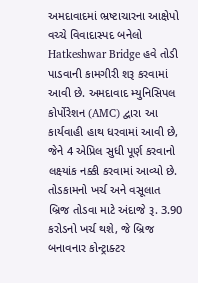અમદાવાદમાં ભ્રષ્ટાચારના આક્ષેપો વચ્ચે વિવાદાસ્પદ બનેલો Hatkeshwar Bridge હવે તોડી પાડવાની કામગીરી શરૂ કરવામાં આવી છે. અમદાવાદ મ્યુનિસિપલ કોર્પોરેશન (AMC) દ્વારા આ કાર્યવાહી હાથ ધરવામાં આવી છે, જેને 4 એપ્રિલ સુધી પૂર્ણ કરવાનો લક્ષ્યાંક નક્કી કરવામાં આવ્યો છે.
તોડકામનો ખર્ચ અને વસૂલાત
બ્રિજ તોડવા માટે અંદાજે રૂ. 3.90 કરોડનો ખર્ચ થશે, જે બ્રિજ બનાવનાર કોન્ટ્રાક્ટર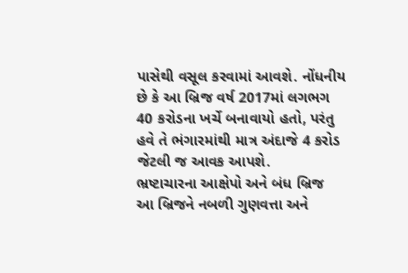પાસેથી વસૂલ કરવામાં આવશે. નોંધનીય છે કે આ બ્રિજ વર્ષ 2017માં લગભગ 40 કરોડના ખર્ચે બનાવાયો હતો, પરંતુ હવે તે ભંગારમાંથી માત્ર અંદાજે 4 કરોડ જેટલી જ આવક આપશે.
ભ્રષ્ટાચારના આક્ષેપો અને બંધ બ્રિજ
આ બ્રિજને નબળી ગુણવત્તા અને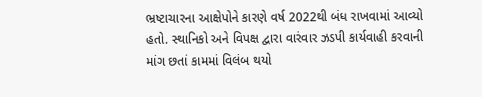ભ્રષ્ટાચારના આક્ષેપોને કારણે વર્ષ 2022થી બંધ રાખવામાં આવ્યો હતો. સ્થાનિકો અને વિપક્ષ દ્વારા વારંવાર ઝડપી કાર્યવાહી કરવાની માંગ છતાં કામમાં વિલંબ થયો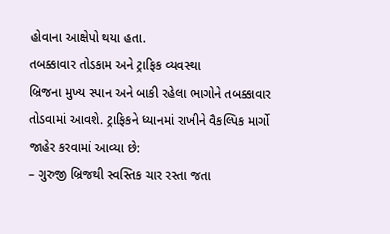હોવાના આક્ષેપો થયા હતા.
તબક્કાવાર તોડકામ અને ટ્રાફિક વ્યવસ્થા
બ્રિજના મુખ્ય સ્પાન અને બાકી રહેલા ભાગોને તબક્કાવાર તોડવામાં આવશે. ટ્રાફિકને ધ્યાનમાં રાખીને વૈકલ્પિક માર્ગો જાહેર કરવામાં આવ્યા છે:
– ગુરુજી બ્રિજથી સ્વસ્તિક ચાર રસ્તા જતા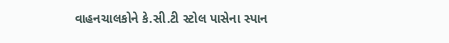વાહનચાલકોને કે.સી.ટી સ્ટોલ પાસેના સ્પાન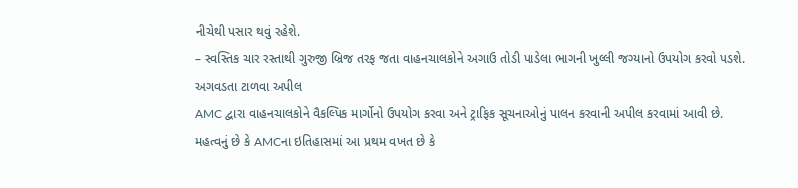નીચેથી પસાર થવું રહેશે.
– સ્વસ્તિક ચાર રસ્તાથી ગુરુજી બ્રિજ તરફ જતા વાહનચાલકોને અગાઉ તોડી પાડેલા ભાગની ખુલ્લી જગ્યાનો ઉપયોગ કરવો પડશે.
અગવડતા ટાળવા અપીલ
AMC દ્વારા વાહનચાલકોને વૈકલ્પિક માર્ગોનો ઉપયોગ કરવા અને ટ્રાફિક સૂચનાઓનું પાલન કરવાની અપીલ કરવામાં આવી છે. મહત્વનું છે કે AMCના ઇતિહાસમાં આ પ્રથમ વખત છે કે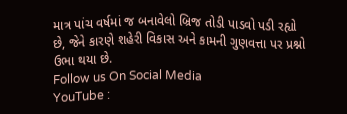માત્ર પાંચ વર્ષમાં જ બનાવેલો બ્રિજ તોડી પાડવો પડી રહ્યો છે, જેને કારણે શહેરી વિકાસ અને કામની ગુણવત્તા પર પ્રશ્નો ઉભા થયા છે.
Follow us On Social Media
YouTube :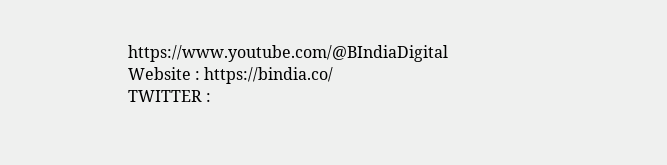https://www.youtube.com/@BIndiaDigital
Website : https://bindia.co/
TWITTER :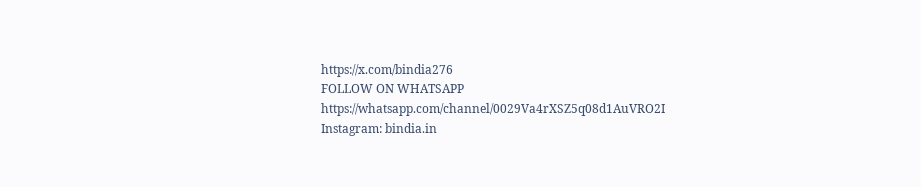https://x.com/bindia276
FOLLOW ON WHATSAPP https://whatsapp.com/channel/0029Va4rXSZ5q08d1AuVRO2I
Instagram: bindia.in